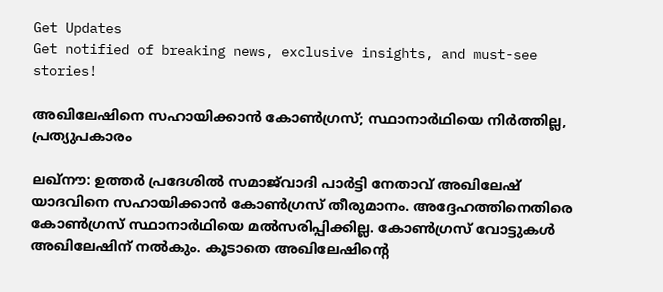Get Updates
Get notified of breaking news, exclusive insights, and must-see stories!

അഖിലേഷിനെ സഹായിക്കാന്‍ കോണ്‍ഗ്രസ്; സ്ഥാനാര്‍ഥിയെ നിര്‍ത്തില്ല, പ്രത്യുപകാരം

ലഖ്‌നൗ: ഉത്തര്‍ പ്രദേശില്‍ സമാജ്‌വാദി പാര്‍ട്ടി നേതാവ് അഖിലേഷ് യാദവിനെ സഹായിക്കാന്‍ കോണ്‍ഗ്രസ് തീരുമാനം. അദ്ദേഹത്തിനെതിരെ കോണ്‍ഗ്രസ് സ്ഥാനാര്‍ഥിയെ മല്‍സരിപ്പിക്കില്ല. കോണ്‍ഗ്രസ് വോട്ടുകള്‍ അഖിലേഷിന് നല്‍കും. കൂടാതെ അഖിലേഷിന്റെ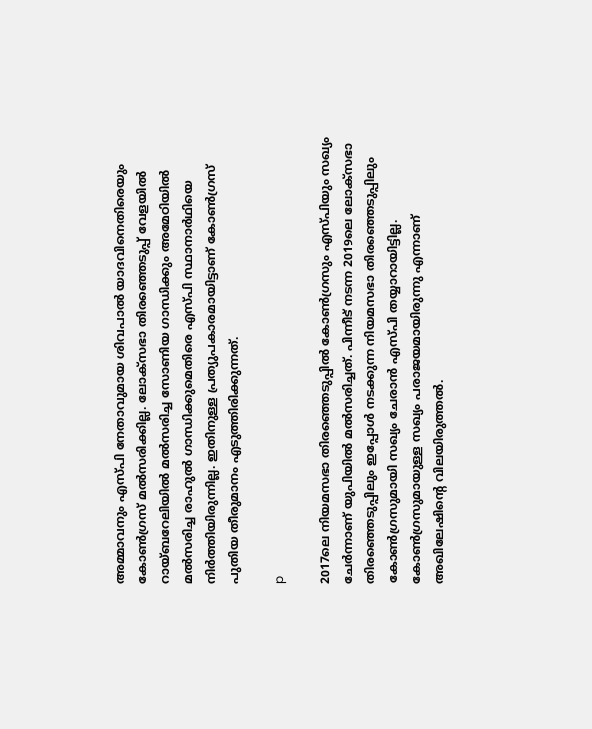അമ്മാവനും എസ്പി നേതാവുമായ ശിവപാല്‍ യാദവിനെതിരെയും കോണ്‍ഗ്രസ് മല്‍സരിക്കില്ല. ലോക്‌സഭാ തിരഞ്ഞെടുപ്പ് വേളയില്‍ റായ്ബറേലിയില്‍ മല്‍സരിച്ച സോണിയ ഗാന്ധിക്കും അമേഠിയില്‍ മല്‍സരിച്ച രാഹുല്‍ ഗാന്ധിക്കുമെതിരെ എസ്പി സ്ഥാനാര്‍ഥിയെ നിര്‍ത്തിയിരുന്നില്ല. ഇതിനുള്ള പ്രത്യുപകാരമായിട്ടാണ് കോണ്‍ഗ്രസ് പുതിയ തീരുമാനം എടുത്തിരിക്കുന്നത്.

p

2017ലെ നിയമസഭാ തിരഞ്ഞെടുപ്പില്‍ കോണ്‍ഗ്രസും എസ്പിയും സഖ്യം ചേര്‍ന്നാണ് യുപിയില്‍ മല്‍സരിച്ചത്. പിന്നീട് നടന്ന 2019ലെ ലോക്‌സഭാ തിരഞ്ഞെടുപ്പിലും ഇപ്പോള്‍ നടക്കുന്ന നിയമസഭാ തിരഞ്ഞെടുപ്പിലും കോണ്‍ഗ്രസുമായി സഖ്യം ചേരാന്‍ എസ്പി തയ്യാറായിട്ടില്ല. കോണ്‍ഗ്രസുമായുള്ള സഖ്യം പരാജയമായിരുന്നു എന്നാണ് അഖിലേഷിന്റെ വിലയിരുത്തല്‍.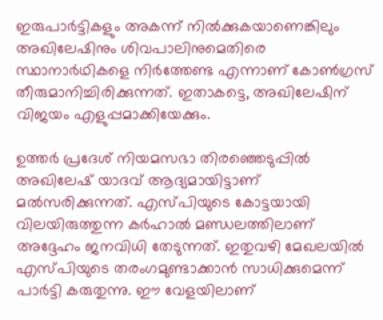ഇരുപാര്‍ട്ടികളും അകന്ന് നില്‍ക്കുകയാണെങ്കിലും അഖിലേഷിനും ശിവപാലിനുമെതിരെ സ്ഥാനാര്‍ഥികളെ നിര്‍ത്തേണ്ട എന്നാണ് കോണ്‍ഗ്രസ് തീരുമാനിച്ചിരിക്കുന്നത്. ഇതാകട്ടെ, അഖിലേഷിന് വിജയം എളുപ്പമാക്കിയേക്കും.

ഉത്തര്‍ പ്രദേശ് നിയമസഭാ തിരഞ്ഞെടുപ്പില്‍ അഖിലേഷ് യാദവ് ആദ്യമായിട്ടാണ് മല്‍സരിക്കുന്നത്. എസ്പിയുടെ കോട്ടയായി വിലയിരുത്തുന്ന കര്‍ഹാല്‍ മണ്ഡലത്തിലാണ് അദ്ദേഹം ജനവിധി തേടുന്നത്. ഇതുവഴി മേഖലയില്‍ എസ്പിയുടെ തരംഗമുണ്ടാക്കാന്‍ സാധിക്കുമെന്ന് പാര്‍ട്ടി കരുതുന്നു. ഈ വേളയിലാണ്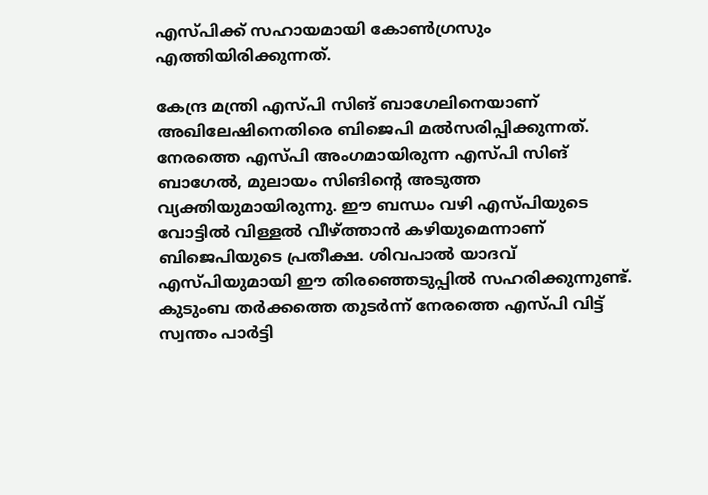എസ്പിക്ക് സഹായമായി കോണ്‍ഗ്രസും എത്തിയിരിക്കുന്നത്.

കേന്ദ്ര മന്ത്രി എസ്പി സിങ് ബാഗേലിനെയാണ് അഖിലേഷിനെതിരെ ബിജെപി മല്‍സരിപ്പിക്കുന്നത്. നേരത്തെ എസ്പി അംഗമായിരുന്ന എസ്പി സിങ് ബാഗേല്‍, മുലായം സിങിന്റെ അടുത്ത വ്യക്തിയുമായിരുന്നു. ഈ ബന്ധം വഴി എസ്പിയുടെ വോട്ടില്‍ വിള്ളല്‍ വീഴ്ത്താന്‍ കഴിയുമെന്നാണ് ബിജെപിയുടെ പ്രതീക്ഷ. ശിവപാല്‍ യാദവ് എസ്പിയുമായി ഈ തിരഞ്ഞെടുപ്പില്‍ സഹരിക്കുന്നുണ്ട്. കുടുംബ തര്‍ക്കത്തെ തുടര്‍ന്ന് നേരത്തെ എസ്പി വിട്ട് സ്വന്തം പാര്‍ട്ടി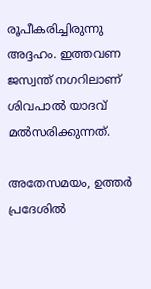രൂപീകരിച്ചിരുന്നു അദ്ദഹം. ഇത്തവണ ജസ്വന്ത് നഗറിലാണ് ശിവപാല്‍ യാദവ് മല്‍സരിക്കുന്നത്.

അതേസമയം, ഉത്തര്‍ പ്രദേശില്‍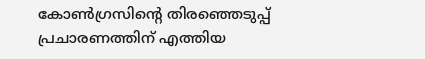കോണ്‍ഗ്രസിന്റെ തിരഞ്ഞെടുപ്പ് പ്രചാരണത്തിന് എത്തിയ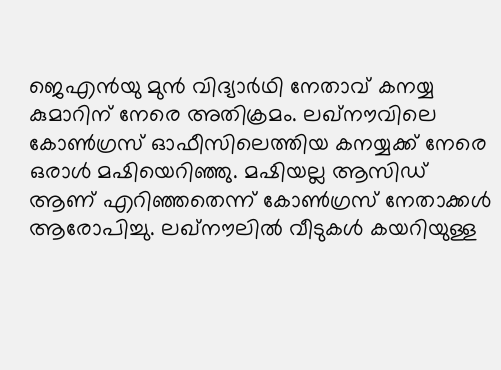ജെഎന്‍യു മുന്‍ വിദ്യാര്‍ഥി നേതാവ് കനയ്യ കുമാറിന് നേരെ അതിക്രമം. ലഖ്‌നൗവിലെ കോണ്‍ഗ്രസ് ഓഫീസിലെത്തിയ കനയ്യക്ക് നേരെ ഒരാള്‍ മഷിയെറിഞ്ഞു. മഷിയല്ല ആസിഡ് ആണ് എറിഞ്ഞതെന്ന് കോണ്‍ഗ്രസ് നേതാക്കള്‍ ആരോപിച്ചു. ലഖ്‌നൗലില്‍ വീടുകള്‍ കയറിയുള്ള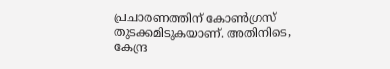പ്രചാരണത്തിന് കോണ്‍ഗ്രസ് തുടക്കമിടുകയാണ്. അതിനിടെ, കേന്ദ്ര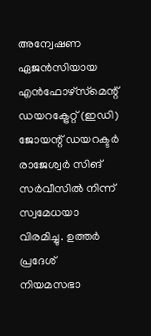അന്വേഷണ ഏജന്‍സിയായ എന്‍ഫോഴ്‌സ്‌മെന്റ് ഡയറക്ട്രേറ്റ് (ഇഡി) ജോയന്റ് ഡയറക്ടര്‍ രാജേശ്വര്‍ സിങ് സര്‍വീസില്‍ നിന്ന് സ്വമേധയാ വിരമിച്ചു. ഉത്തര്‍ പ്രദേശ് നിയമസഭാ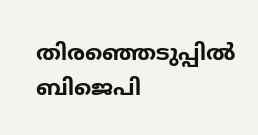തിരഞ്ഞെടുപ്പില്‍ ബിജെപി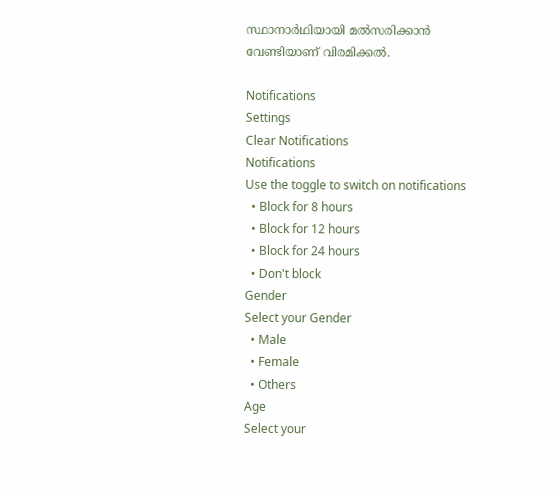സ്ഥാനാര്‍ഥിയായി മല്‍സരിക്കാന്‍ വേണ്ടിയാണ് വിരമിക്കല്‍.

Notifications
Settings
Clear Notifications
Notifications
Use the toggle to switch on notifications
  • Block for 8 hours
  • Block for 12 hours
  • Block for 24 hours
  • Don't block
Gender
Select your Gender
  • Male
  • Female
  • Others
Age
Select your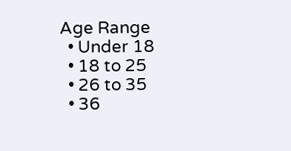Age Range
  • Under 18
  • 18 to 25
  • 26 to 35
  • 36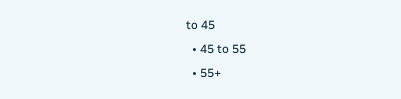to 45
  • 45 to 55
  • 55+